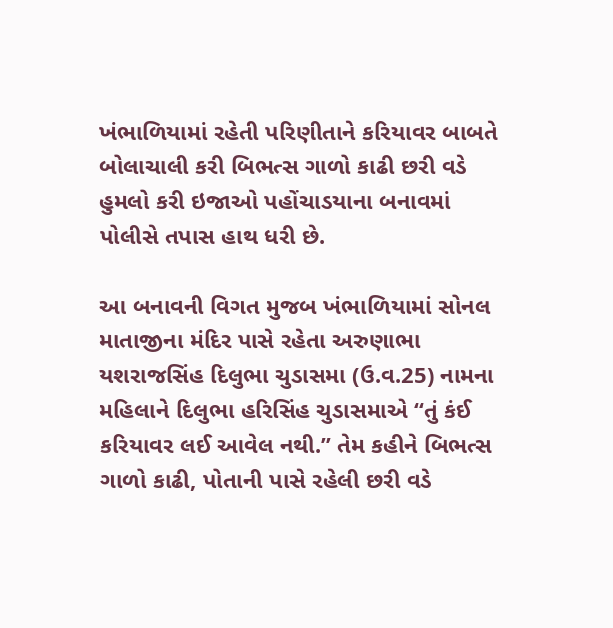ખંભાળિયામાં રહેતી પરિણીતાને કરિયાવર બાબતે બોલાચાલી કરી બિભત્સ ગાળો કાઢી છરી વડે હુમલો કરી ઇજાઓ પહોંચાડયાના બનાવમાં પોલીસે તપાસ હાથ ધરી છે.

આ બનાવની વિગત મુજબ ખંભાળિયામાં સોનલ માતાજીના મંદિર પાસે રહેતા અરુણાભા યશરાજસિંહ દિલુભા ચુડાસમા (ઉ.વ.25) નામના મહિલાને દિલુભા હરિસિંહ ચુડાસમાએ “તું કંઈ કરિયાવર લઈ આવેલ નથી.” તેમ કહીને બિભત્સ ગાળો કાઢી, પોતાની પાસે રહેલી છરી વડે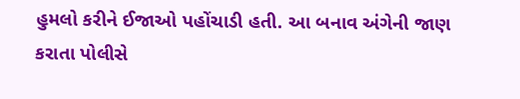હુમલો કરીને ઈજાઓ પહોંચાડી હતી. આ બનાવ અંગેની જાણ કરાતા પોલીસે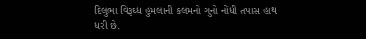દિલુભા વિરૂઘ્ધ હુમલાની કલમનો ગુનો નોંધી તપાસ હાથ ધરી છે.